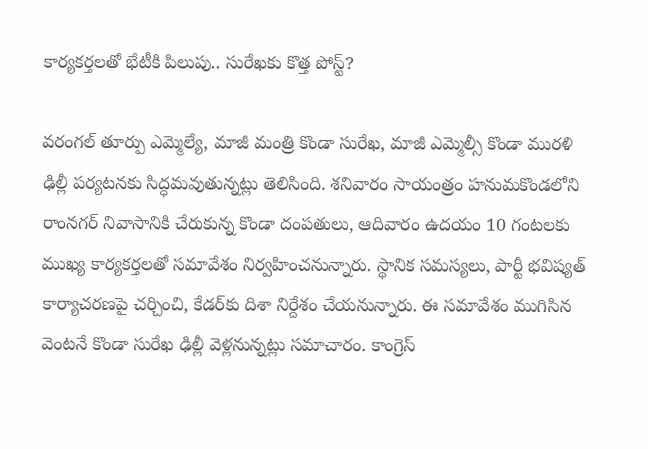కార్యకర్తలతో భేటీకి పిలుపు.. సురేఖకు కొత్త పోస్ట్?

వరంగల్ తూర్పు ఎమ్మెల్యే, మాజీ మంత్రి కొండా సురేఖ, మాజీ ఎమ్మెల్సీ కొండా మురళి ఢిల్లీ పర్యటనకు సిద్ధమవుతున్నట్లు తెలిసింది. శనివారం సాయంత్రం హనుమకొండలోని రాంనగర్ నివాసానికి చేరుకున్న కొండా దంపతులు, ఆదివారం ఉదయం 10 గంటలకు ముఖ్య కార్యకర్తలతో సమావేశం నిర్వహించనున్నారు. స్థానిక సమస్యలు, పార్టీ భవిష్యత్ కార్యాచరణపై చర్చించి, కేడర్‌కు దిశా నిర్దేశం చేయనున్నారు. ఈ సమావేశం ముగిసిన వెంటనే కొండా సురేఖ ఢిల్లీ వెళ్లనున్నట్లు సమాచారం. కాంగ్రెస్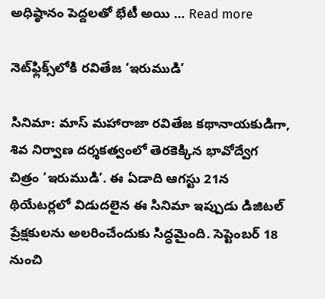అధిష్ఠానం పెద్దలతో భేటీ అయి … Read more

నెట్‌ఫ్లిక్స్‌లోకి రవితేజ ‘ఇరుముడి’

సినిమా: మాస్ మహారాజా రవితేజ కథానాయకుడిగా, శివ నిర్వాణ దర్శకత్వంలో తెరకెక్కిన భావోద్వేగ చిత్రం ‘ఇరుముడి’. ఈ ఏడాది ఆగస్టు 21న థియేటర్లలో విడుదలైన ఈ సినిమా ఇప్పుడు డిజిటల్ ప్రేక్షకులను అలరించేందుకు సిద్ధమైంది. సెప్టెంబర్ 18 నుంచి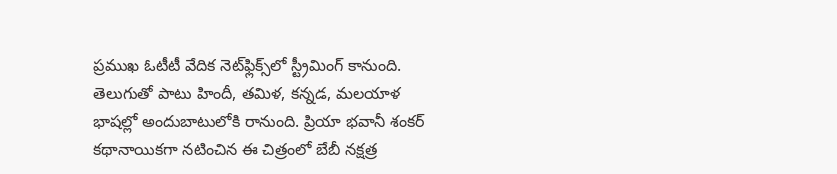ప్రముఖ ఓటీటీ వేదిక నెట్‌ఫ్లిక్స్‌లో స్ట్రీమింగ్ కానుంది. తెలుగుతో పాటు హిందీ, తమిళ, కన్నడ, మలయాళ భాషల్లో అందుబాటులోకి రానుంది. ప్రియా భవానీ శంకర్ కథానాయికగా నటించిన ఈ చిత్రంలో బేబీ నక్షత్ర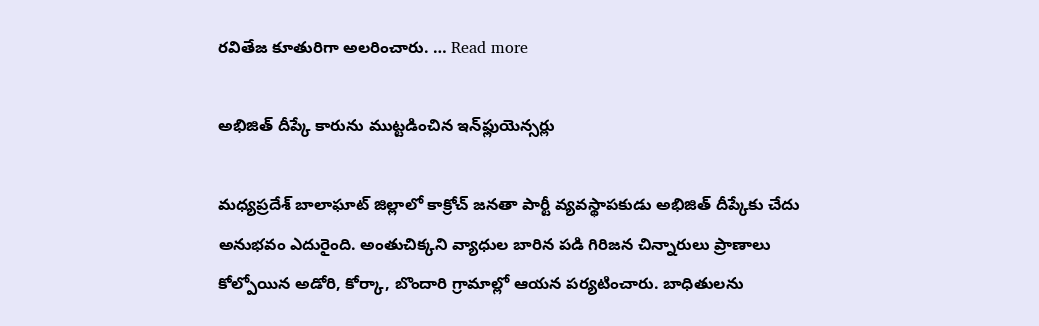రవితేజ కూతురిగా అలరించారు. … Read more

అభిజిత్ దీప్కే కారును ముట్టడించిన ఇన్‌ఫ్లుయెన్సర్లు

మధ్యప్రదేశ్ బాలాఘాట్ జిల్లాలో కాక్రోచ్ జనతా పార్టీ వ్యవస్థాపకుడు అభిజిత్ దీప్కేకు చేదు అనుభవం ఎదురైంది. అంతుచిక్కని వ్యాధుల బారిన పడి గిరిజన చిన్నారులు ప్రాణాలు కోల్పోయిన అడోరి, కోర్కా, బొందారి గ్రామాల్లో ఆయన పర్యటించారు. బాధితులను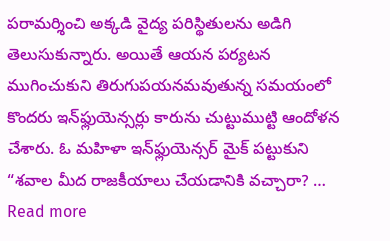పరామర్శించి అక్కడి వైద్య పరిస్థితులను అడిగి తెలుసుకున్నారు. అయితే ఆయన పర్యటన ముగించుకుని తిరుగుపయనమవుతున్న సమయంలో కొందరు ఇన్‌ఫ్లుయెన్సర్లు కారును చుట్టుముట్టి ఆందోళన చేశారు. ఓ మహిళా ఇన్‌ఫ్లుయెన్సర్ మైక్ పట్టుకుని “శవాల మీద రాజకీయాలు చేయడానికి వచ్చారా? … Read more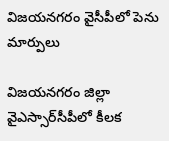విజయనగరం వైసీపీలో పెను మార్పులు

విజయనగరం జిల్లా వైఎస్సార్‌సీపీలో కీలక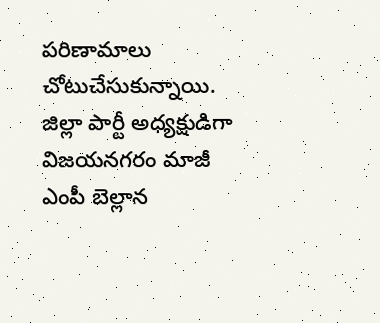పరిణామాలు చోటుచేసుకున్నాయి. జిల్లా పార్టీ అధ్యక్షుడిగా విజయనగరం మాజీ ఎంపీ బెల్లాన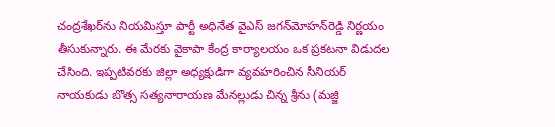చంద్రశేఖర్‌ను నియమిస్తూ పార్టీ అధినేత వైఎస్ జగన్‌మోహన్‌రెడ్డి నిర్ణయం తీసుకున్నారు. ఈ మేరకు వైకాపా కేంద్ర కార్యాలయం ఒక ప్రకటనా విడుదల చేసింది. ఇప్పటివరకు జిల్లా అధ్యక్షుడిగా వ్యవహరించిన సీనియర్ నాయకుడు బొత్స సత్యనారాయణ మేనల్లుడు చిన్న శ్రీను (మజ్జి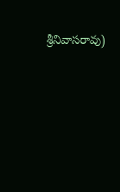శ్రీనివాసరావు)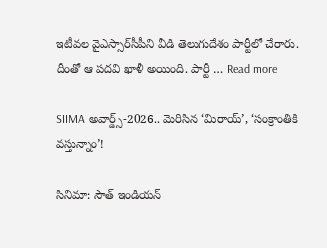ఇటీవల వైఎస్సార్‌సీపీని వీడి తెలుగుదేశం పార్టీలో చేరారు. దీంతో ఆ పదవి ఖాళీ అయింది. పార్టీ … Read more

SIIMA అవార్డ్స్‌-2026.. మెరిసిన ‘మిరాయ్‌’, ‘సంక్రాంతికి వస్తున్నాం’!

సినిమా: సౌత్ ఇండియన్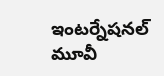ఇంటర్నేషనల్ మూవీ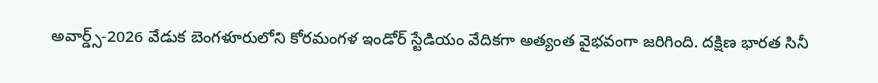అవార్డ్స్-2026 వేడుక బెంగళూరులోని కోరమంగళ ఇండోర్ స్టేడియం వేదికగా అత్యంత వైభవంగా జరిగింది. దక్షిణ భారత సినీ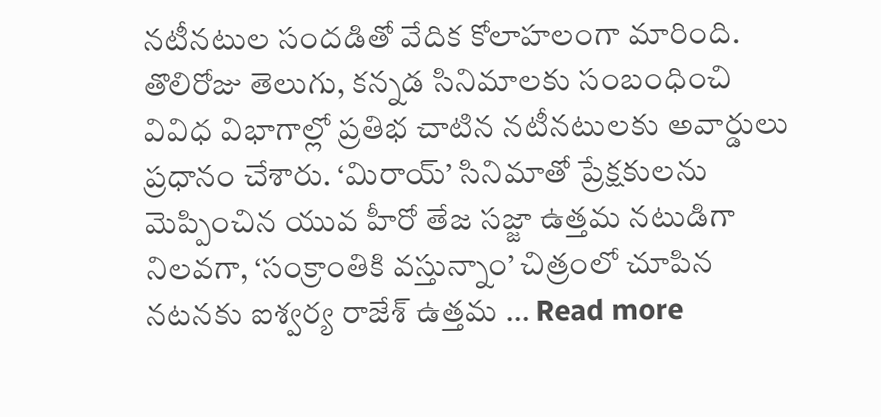నటీనటుల సందడితో వేదిక కోలాహలంగా మారింది. తొలిరోజు తెలుగు, కన్నడ సినిమాలకు సంబంధించి వివిధ విభాగాల్లో ప్రతిభ చాటిన నటీనటులకు అవార్డులు ప్రధానం చేశారు. ‘మిరాయ్‌’ సినిమాతో ప్రేక్షకులను మెప్పించిన యువ హీరో తేజ సజ్జా ఉత్తమ నటుడిగా నిలవగా, ‘సంక్రాంతికి వస్తున్నాం’ చిత్రంలో చూపిన నటనకు ఐశ్వర్య రాజేశ్‌ ఉత్తమ … Read more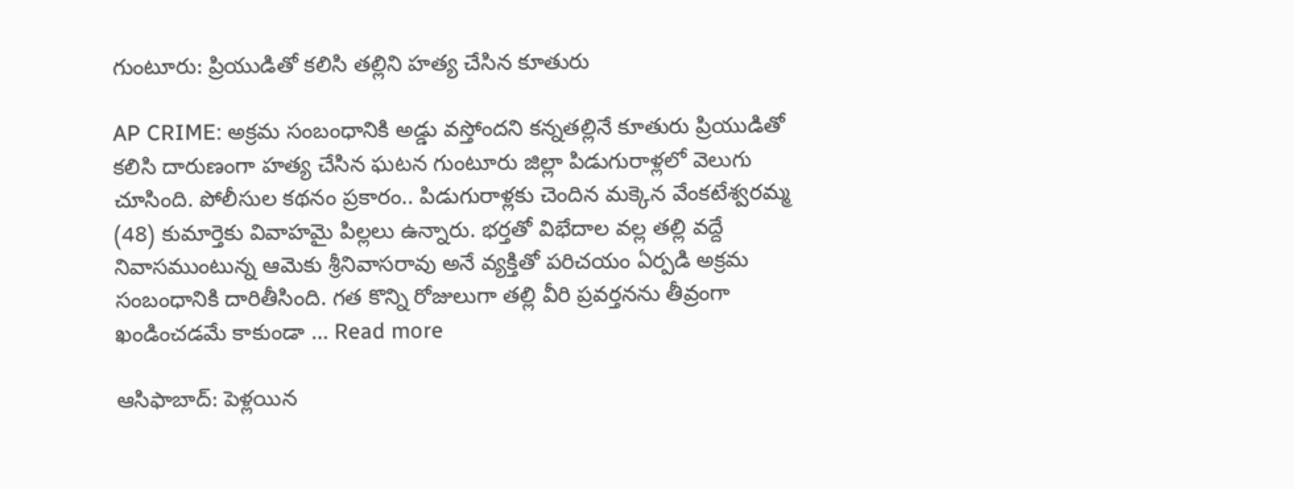గుంటూరు: ప్రియుడితో కలిసి తల్లిని హత్య చేసిన కూతురు

AP CRIME: అక్రమ సంబంధానికి అడ్డు వస్తోందని కన్నతల్లినే కూతురు ప్రియుడితో కలిసి దారుణంగా హత్య చేసిన ఘటన గుంటూరు జిల్లా పిడుగురాళ్లలో వెలుగు చూసింది. పోలీసుల కథనం ప్రకారం.. పిడుగురాళ్లకు చెందిన మక్కెన వేంకటేశ్వరమ్మ (48) కుమార్తెకు వివాహమై పిల్లలు ఉన్నారు. భర్తతో విభేదాల వల్ల తల్లి వద్దే నివాసముంటున్న ఆమెకు శ్రీనివాసరావు అనే వ్యక్తితో పరిచయం ఏర్పడి అక్రమ సంబంధానికి దారితీసింది. గత కొన్ని రోజులుగా తల్లి వీరి ప్రవర్తనను తీవ్రంగా ఖండించడమే కాకుండా … Read more

ఆసిఫాబాద్: పెళ్లయిన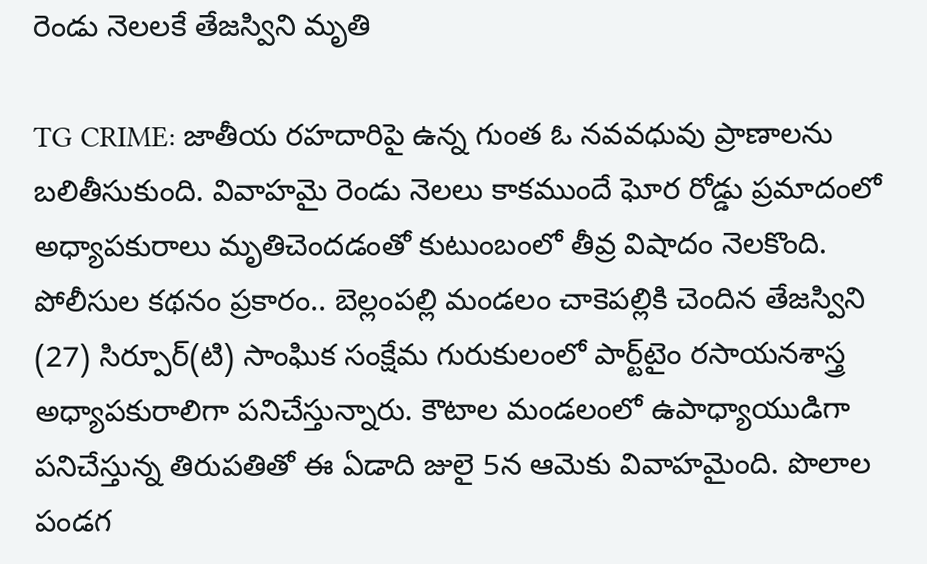రెండు నెలలకే తేజస్విని మృతి

TG CRIME: జాతీయ రహదారిపై ఉన్న గుంత ఓ నవవధువు ప్రాణాలను బలితీసుకుంది. వివాహమై రెండు నెలలు కాకముందే ఘోర రోడ్డు ప్రమాదంలో అధ్యాపకురాలు మృతిచెందడంతో కుటుంబంలో తీవ్ర విషాదం నెలకొంది. పోలీసుల కథనం ప్రకారం.. బెల్లంపల్లి మండలం చాకెపల్లికి చెందిన తేజస్విని (27) సిర్పూర్‌(టి) సాంఘిక సంక్షేమ గురుకులంలో పార్ట్‌టైం రసాయనశాస్త్ర అధ్యాపకురాలిగా పనిచేస్తున్నారు. కౌటాల మండలంలో ఉపాధ్యాయుడిగా పనిచేస్తున్న తిరుపతితో ఈ ఏడాది జులై 5న ఆమెకు వివాహమైంది. పొలాల పండగ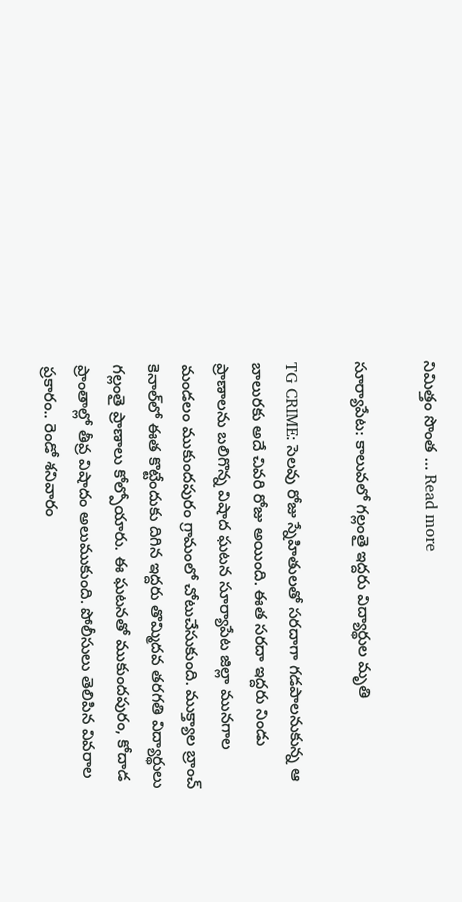నిమిత్తం సొంత … Read more

సూర్యాపేట: కాలువలో గల్లంతై ఇద్దరు విద్యార్థుల మృతి

TG CRIME: సెలవు రోజు స్నేహితులతో సరదాగా గడపాలనుకున్న ఆ బాలురకు అదే చివరి రోజు అయింది. ఈత సరదా ఇద్దరు నిండు ప్రాణాలను బలిగొన్న విషాద ఘటన సూర్యాపేట జిల్లా మునగాల మండలం ముకుందపురం గ్రామంలో చోటుచేసుకుంది. ముక్త్యాల బ్రాంచ్ కెనాల్‌లో ఈత కొట్టేందుకు దిగిన ఇద్దరు తొమ్మిదవ తరగతి విద్యార్థులు గల్లంతై ప్రాణాలు కోల్పోయారు. ఈ ఘటనతో ముకుందపురం, కోదాడ ప్రాంతాల్లో తీవ్ర విషాదం అలుముకుంది. పోలీసులు తెలిపిన వివరాల ప్రకారం.. రెండో శనివారం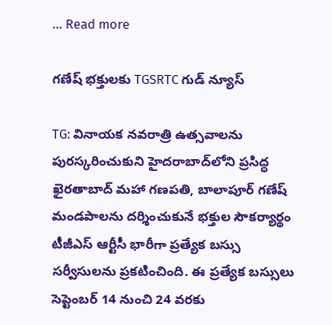… Read more

గణేష్ భక్తులకు TGSRTC గుడ్ న్యూస్

TG: వినాయక నవరాత్రి ఉత్సవాలను పురస్కరించుకుని హైదరాబాద్‌లోని ప్రసిద్ధ ఖైరతాబాద్ మహా గణపతి, బాలాపూర్ గణేష్ మండపాలను దర్శించుకునే భక్తుల సౌకర్యార్థం టీజీఎస్ ఆర్టీసీ భారీగా ప్రత్యేక బస్సు సర్వీసులను ప్రకటించింది. ఈ ప్రత్యేక బస్సులు సెప్టెంబర్ 14 నుంచి 24 వరకు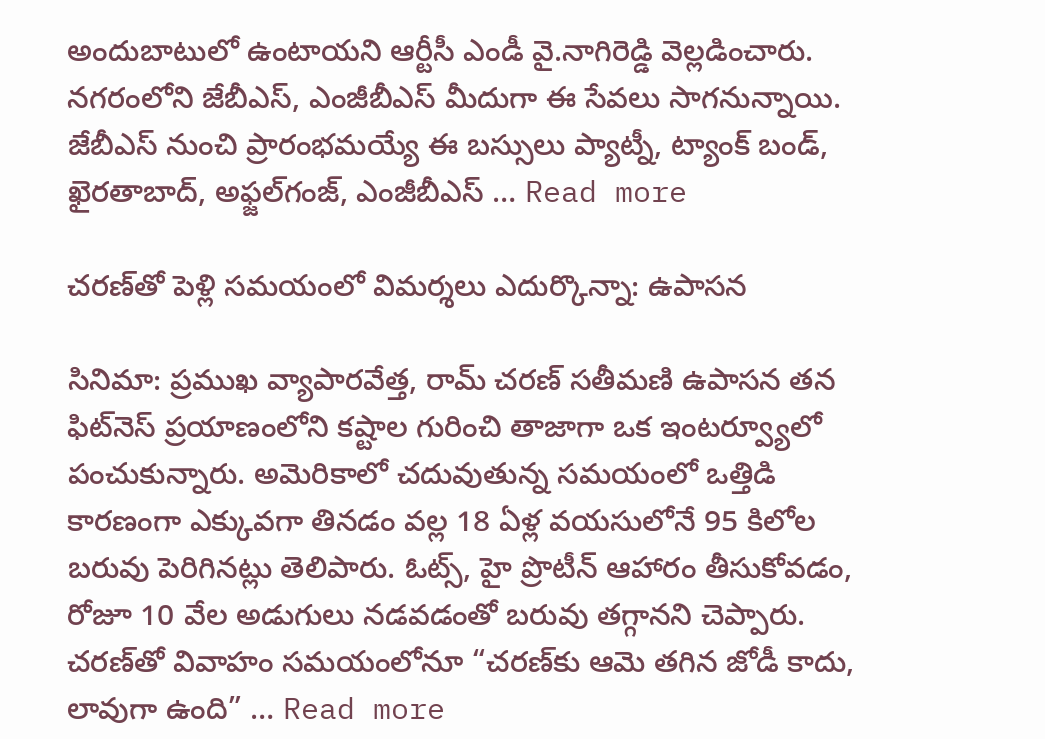అందుబాటులో ఉంటాయని ఆర్టీసీ ఎండీ వై.నాగిరెడ్డి వెల్లడించారు. నగరంలోని జేబీఎస్, ఎంజీబీఎస్ మీదుగా ఈ సేవలు సాగనున్నాయి. జేబీఎస్ నుంచి ప్రారంభమయ్యే ఈ బస్సులు ప్యాట్నీ, ట్యాంక్ బండ్, ఖైరతాబాద్, అఫ్జల్‌గంజ్, ఎంజీబీఎస్ … Read more

చరణ్‌తో పెళ్లి సమయంలో విమర్శలు ఎదుర్కొన్నా: ఉపాసన

సినిమా: ప్రముఖ వ్యాపారవేత్త, రామ్ చరణ్ సతీమణి ఉపాసన తన ఫిట్‌నెస్ ప్రయాణంలోని కష్టాల గురించి తాజాగా ఒక ఇంటర్వ్యూలో పంచుకున్నారు. అమెరికాలో చదువుతున్న సమయంలో ఒత్తిడి కారణంగా ఎక్కువగా తినడం వల్ల 18 ఏళ్ల వయసులోనే 95 కిలోల బరువు పెరిగినట్లు తెలిపారు. ఓట్స్, హై ప్రొటీన్ ఆహారం తీసుకోవడం, రోజూ 10 వేల అడుగులు నడవడంతో బరువు తగ్గానని చెప్పారు. చరణ్‌తో వివాహం సమయంలోనూ “చరణ్‌కు ఆమె తగిన జోడీ కాదు, లావుగా ఉంది” … Read more